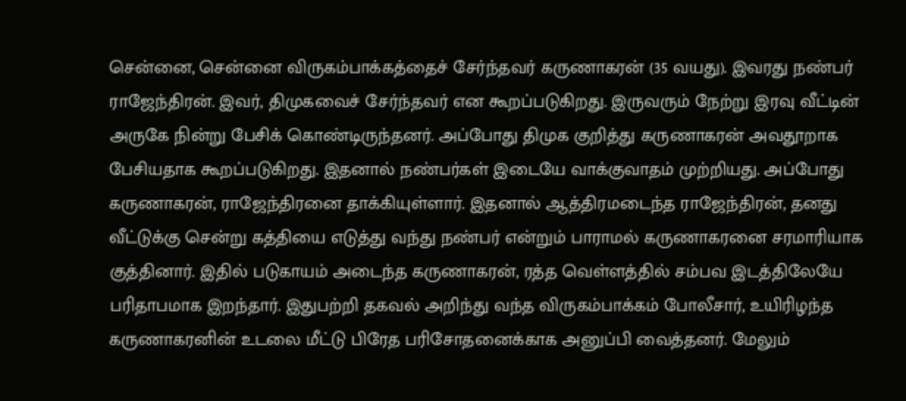சென்னை, சென்னை விருகம்பாக்கத்தைச் சேர்ந்தவர் கருணாகரன் (35 வயது). இவரது நண்பர் ராஜேந்திரன். இவர், திமுகவைச் சேர்ந்தவர் என கூறப்படுகிறது. இருவரும் நேற்று இரவு வீட்டின் அருகே நின்று பேசிக் கொண்டிருந்தனர். அப்போது திமுக குறித்து கருணாகரன் அவதூறாக பேசியதாக கூறப்படுகிறது. இதனால் நண்பர்கள் இடையே வாக்குவாதம் முற்றியது. அப்போது கருணாகரன், ராஜேந்திரனை தாக்கியுள்ளார். இதனால் ஆத்திரமடைந்த ராஜேந்திரன், தனது வீட்டுக்கு சென்று கத்தியை எடுத்து வந்து நண்பர் என்றும் பாராமல் கருணாகரனை சரமாரியாக குத்தினார். இதில் படுகாயம் அடைந்த கருணாகரன், ரத்த வெள்ளத்தில் சம்பவ இடத்திலேயே பரிதாபமாக இறந்தார். இதுபற்றி தகவல் அறிந்து வந்த விருகம்பாக்கம் போலீசார், உயிரிழந்த கருணாகரனின் உடலை மீட்டு பிரேத பரிசோதனைக்காக அனுப்பி வைத்தனர். மேலும்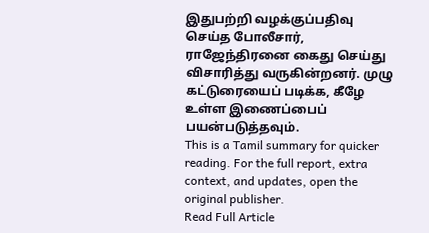இதுபற்றி வழக்குப்பதிவு செய்த போலீசார், ராஜேந்திரனை கைது செய்து விசாரித்து வருகின்றனர். முழு கட்டுரையைப் படிக்க, கீழே உள்ள இணைப்பைப் பயன்படுத்தவும்.
This is a Tamil summary for quicker reading. For the full report, extra context, and updates, open the original publisher.
Read Full Article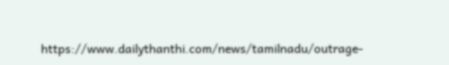https://www.dailythanthi.com/news/tamilnadu/outrage-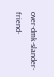over-dmk-slander-friend-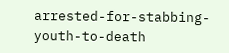arrested-for-stabbing-youth-to-death